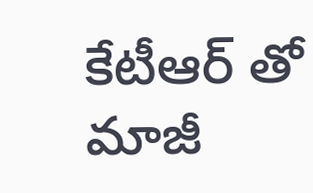కేటీఆర్ తో మాజీ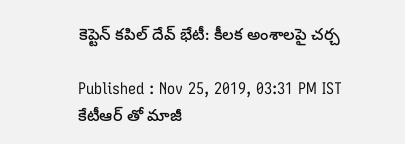కెప్టెన్ కపిల్ దేవ్ భేటీ: కీలక అంశాలపై చర్చ

Published : Nov 25, 2019, 03:31 PM IST
కేటీఆర్ తో మాజీ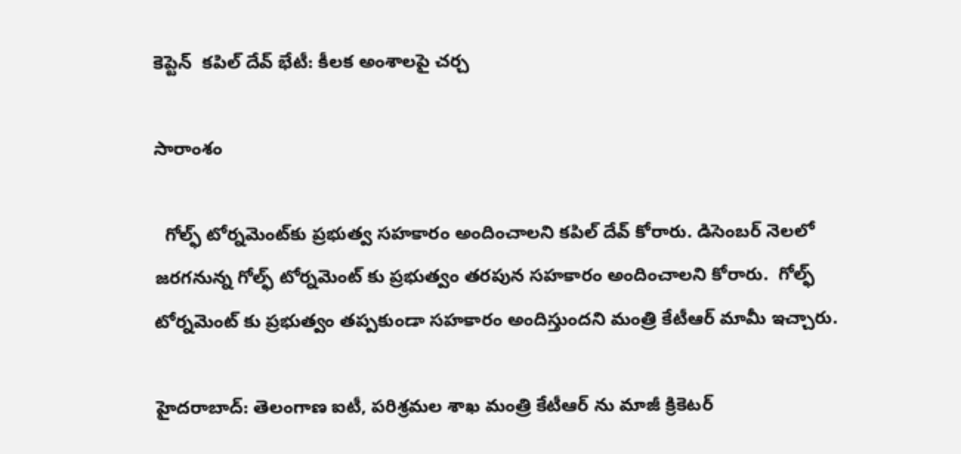కెప్టెన్  కపిల్ దేవ్ భేటీ: కీలక అంశాలపై చర్చ

సారాంశం

  గోల్ఫ్‌ టోర్నమెంట్‌కు ప్రభుత్వ సహకారం అందించాలని కపిల్ దేవ్ కోరారు. డిసెంబర్ నెలలో జరగనున్న గోల్ఫ్‌ టోర్నమెంట్‌ కు ప్రభుత్వం తరపున సహకారం అందించాలని కోరారు.  గోల్ఫ్ టోర్నమెంట్ కు ప్రభుత్వం తప్పకుండా సహకారం అందిస్తుందని మంత్రి కేటీఆర్ మామీ ఇచ్చారు.

హైదరాబాద్: తెలంగాణ ఐటీ, పరిశ్రమల శాఖ మంత్రి కేటీఆర్ ను మాజీ క్రికెటర్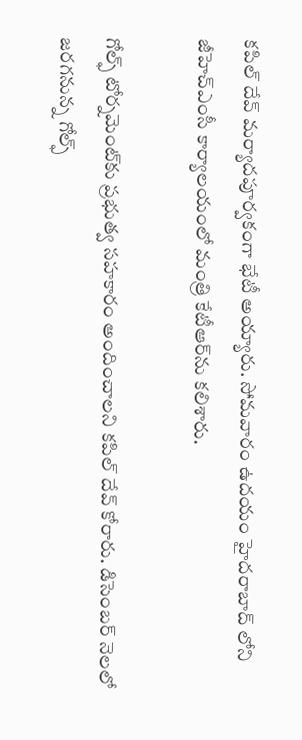కపిల్ దేవ్ మర్యాదపూర్వకంగా భేటీ అయ్యారు. సోమవారం ఉదయం హైదరాబాద్ లోని జీహెచ్ఎంసీ కార్యాలయంలో మంత్రి కేటీఆర్‌ను కలిశారు.

గోల్ఫ్‌ టోర్నమెంట్‌కు ప్రభుత్వ సహకారం అందించాలని కపిల్ దేవ్ కోరారు. డిసెంబర్ నెలలో జరగనున్న గోల్ఫ్‌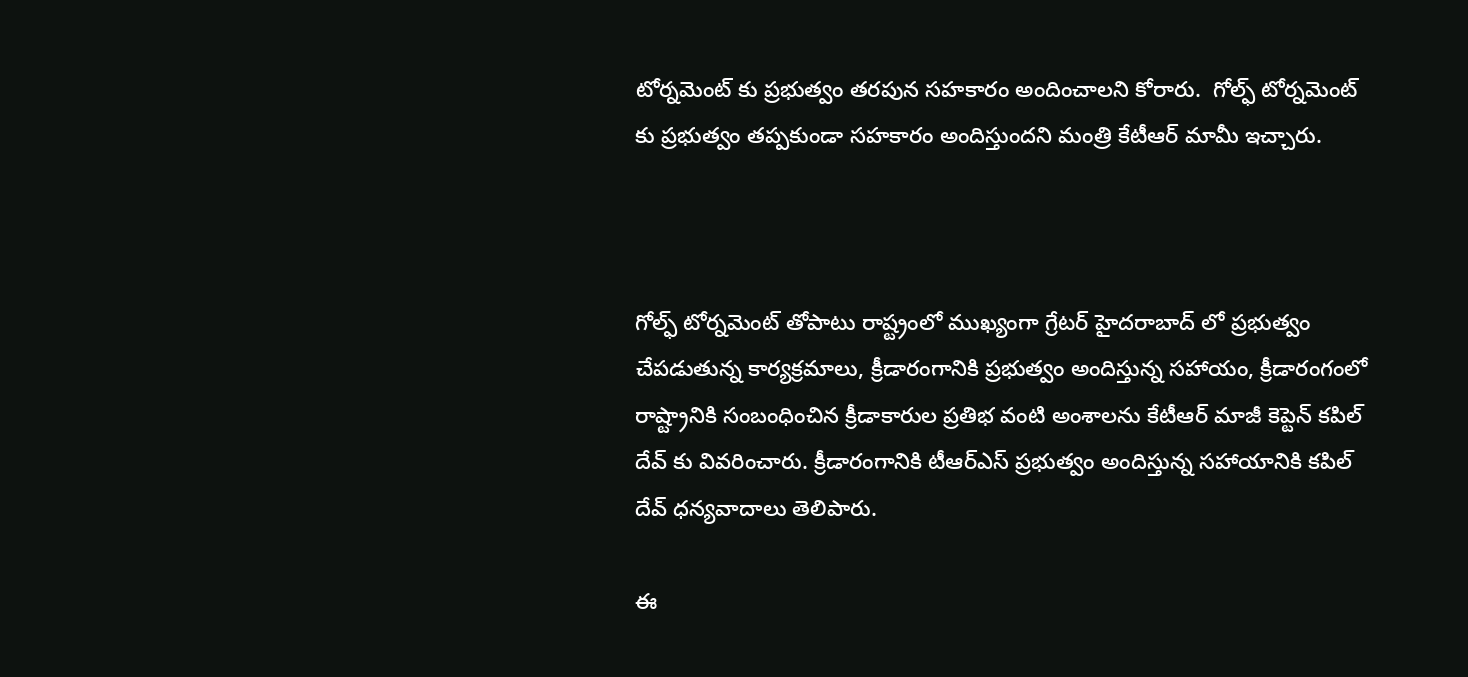టోర్నమెంట్‌ కు ప్రభుత్వం తరపున సహకారం అందించాలని కోరారు.  గోల్ఫ్ టోర్నమెంట్ కు ప్రభుత్వం తప్పకుండా సహకారం అందిస్తుందని మంత్రి కేటీఆర్ మామీ ఇచ్చారు.



గోల్ఫ్ టోర్నమెంట్ తోపాటు రాష్ట్రంలో ముఖ్యంగా గ్రేటర్ హైదరాబాద్ లో ప్రభుత్వం చేపడుతున్న కార్యక్రమాలు, క్రీడారంగానికి ప్రభుత్వం అందిస్తున్న సహాయం, క్రీడారంగంలో రాష్ట్రానికి సంబంధించిన క్రీడాకారుల ప్రతిభ వంటి అంశాలను కేటీఆర్ మాజీ కెప్టెన్ కపిల్ దేవ్ కు వివరించారు. క్రీడారంగానికి టీఆర్ఎస్ ప్రభుత్వం అందిస్తున్న సహాయానికి కపిల్ దేవ్ ధన్యవాదాలు తెలిపారు.

ఈ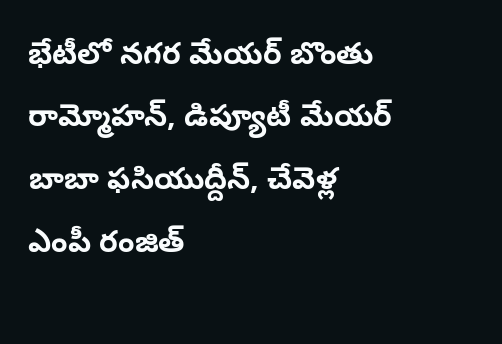భేటీలో నగర మేయర్‌ బొంతు రామ్మోహన్‌, డిప్యూటీ మేయర్‌ బాబా ఫసియుద్దీన్‌, చేవెళ్ల ఎంపీ రంజిత్‌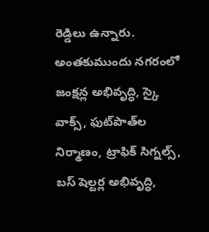రెడ్డిలు ఉన్నారు. అంతకుముందు నగరంలో జంక్షన్ల అభివృద్ధి, స్కై వాక్స్‌, ఫుట్‌పాత్‌ల నిర్మాణం, ట్రాఫిక్‌ సిగ్నల్స్‌, బస్‌ షెల్టర్ల అభివృద్ధి,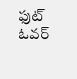ఫుట్‌ ఓవర్‌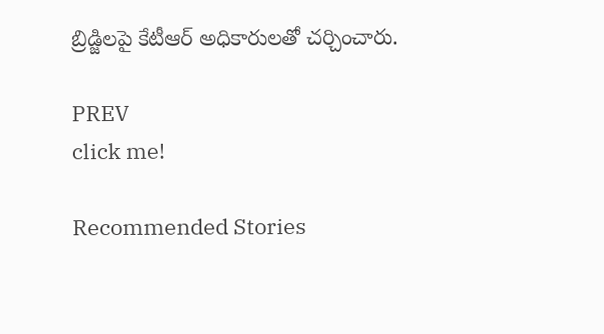బ్రిడ్జిలపై కేటీఆర్‌ అధికారులతో చర్చించారు.

PREV
click me!

Recommended Stories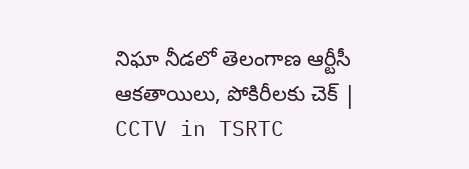నిఘా నీడలో తెలంగాణ ఆర్టీసీ ఆకతాయిలు, పోకిరీలకు చెక్ | CCTV in TSRTC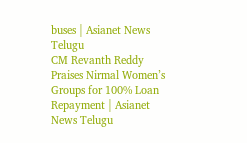buses | Asianet News Telugu
CM Revanth Reddy Praises Nirmal Women’s Groups for 100% Loan Repayment | Asianet News Telugu